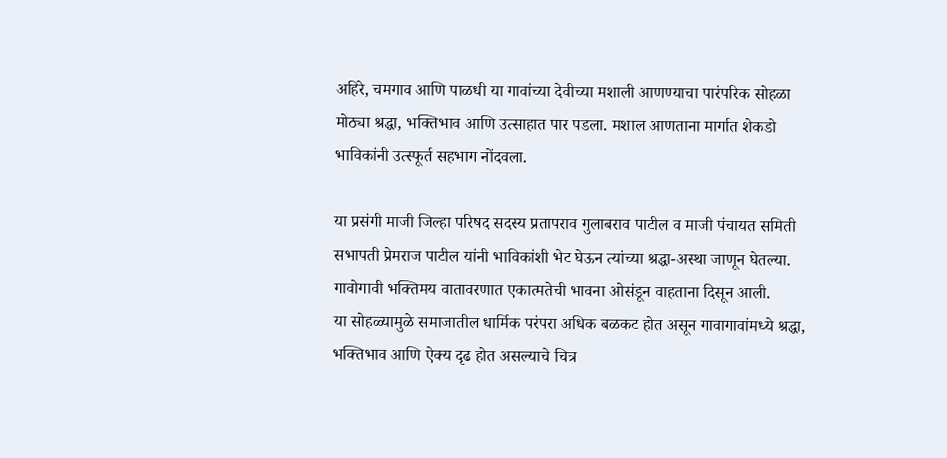अहिरे, चमगाव आणि पाळधी या गावांच्या देवीच्या मशाली आणण्याचा पारंपरिक सोहळा मोठ्या श्रद्धा, भक्तिभाव आणि उत्साहात पार पडला. मशाल आणताना मार्गात शेकडो भाविकांनी उत्स्फूर्त सहभाग नोंदवला.

या प्रसंगी माजी जिल्हा परिषद सदस्य प्रतापराव गुलाबराव पाटील व माजी पंचायत समिती सभापती प्रेमराज पाटील यांनी भाविकांशी भेट घेऊन त्यांच्या श्रद्धा-अस्था जाणून घेतल्या. गावोगावी भक्तिमय वातावरणात एकात्मतेची भावना ओसंडून वाहताना दिसून आली.
या सोहळ्यामुळे समाजातील धार्मिक परंपरा अधिक बळकट होत असून गावागावांमध्ये श्रद्धा, भक्तिभाव आणि ऐक्य दृढ होत असल्याचे चित्र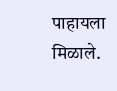पाहायला मिळाले.